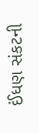ઈંધણ સંકટની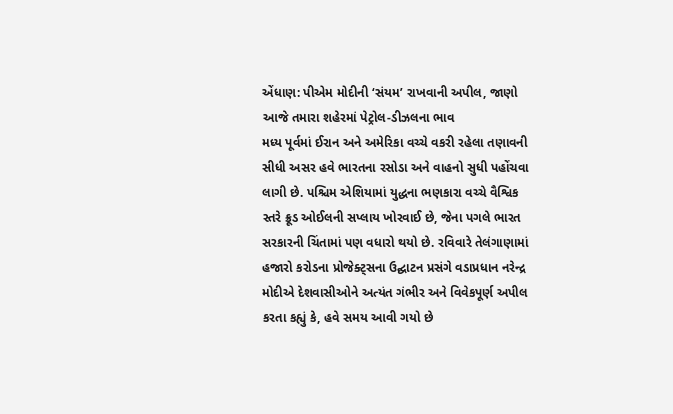એંધાણ: પીએમ મોદીની ‘સંયમ’ રાખવાની અપીલ, જાણો આજે તમારા શહેરમાં પેટ્રોલ-ડીઝલના ભાવ
મધ્ય પૂર્વમાં ઈરાન અને અમેરિકા વચ્ચે વકરી રહેલા તણાવની સીધી અસર હવે ભારતના રસોડા અને વાહનો સુધી પહોંચવા લાગી છે. પશ્ચિમ એશિયામાં યુદ્ધના ભણકારા વચ્ચે વૈશ્વિક સ્તરે ક્રૂડ ઓઈલની સપ્લાય ખોરવાઈ છે, જેના પગલે ભારત સરકારની ચિંતામાં પણ વધારો થયો છે. રવિવારે તેલંગાણામાં હજારો કરોડના પ્રોજેક્ટ્સના ઉદ્ઘાટન પ્રસંગે વડાપ્રધાન નરેન્દ્ર મોદીએ દેશવાસીઓને અત્યંત ગંભીર અને વિવેકપૂર્ણ અપીલ કરતા કહ્યું કે, હવે સમય આવી ગયો છે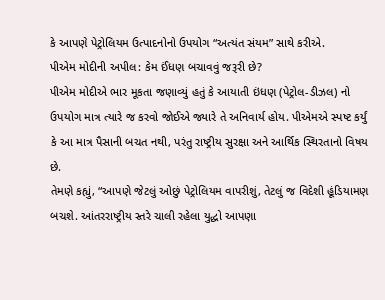કે આપણે પેટ્રોલિયમ ઉત્પાદનોનો ઉપયોગ “અત્યંત સંયમ” સાથે કરીએ.
પીએમ મોદીની અપીલ: કેમ ઈંધણ બચાવવું જરૂરી છે?
પીએમ મોદીએ ભાર મૂકતા જણાવ્યું હતું કે આયાતી ઇંધણ (પેટ્રોલ-ડીઝલ) નો ઉપયોગ માત્ર ત્યારે જ કરવો જોઈએ જ્યારે તે અનિવાર્ય હોય. પીએમએ સ્પષ્ટ કર્યું કે આ માત્ર પૈસાની બચત નથી, પરંતુ રાષ્ટ્રીય સુરક્ષા અને આર્થિક સ્થિરતાનો વિષય છે.
તેમણે કહ્યું, “આપણે જેટલું ઓછું પેટ્રોલિયમ વાપરીશું, તેટલું જ વિદેશી હૂંડિયામણ બચશે. આંતરરાષ્ટ્રીય સ્તરે ચાલી રહેલા યુદ્ધો આપણા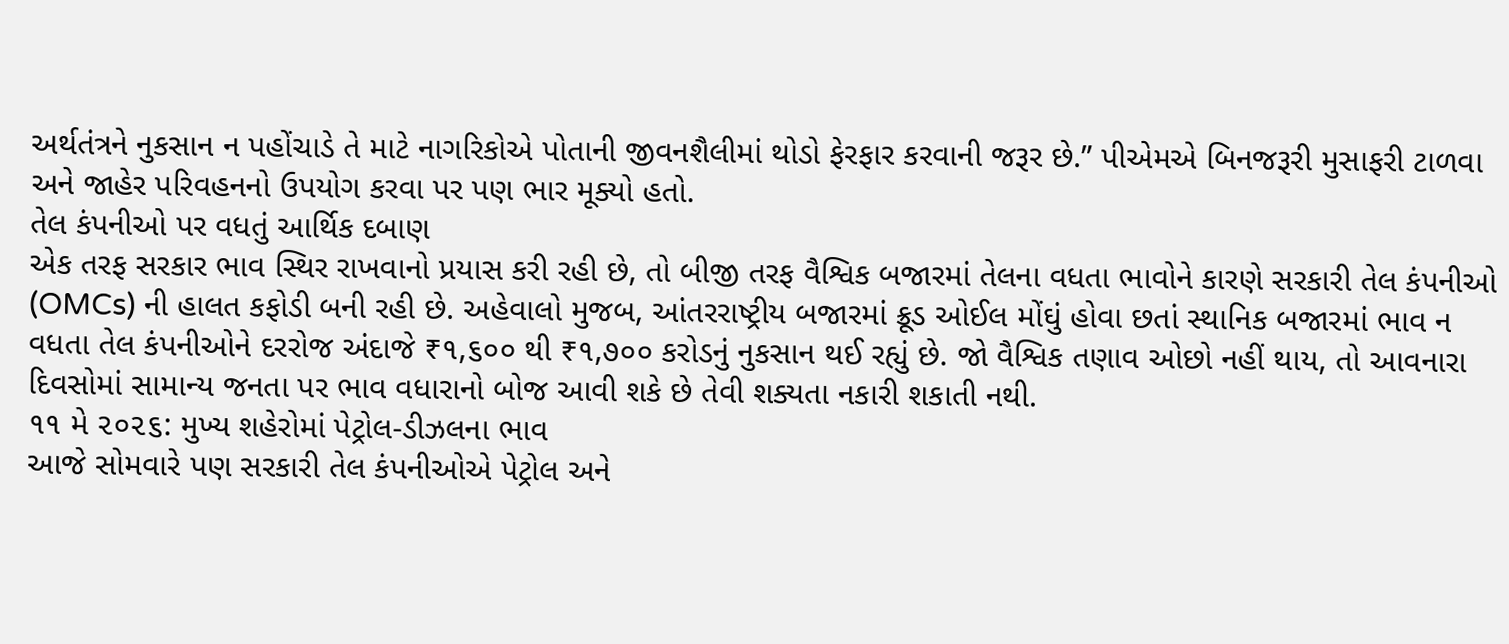અર્થતંત્રને નુકસાન ન પહોંચાડે તે માટે નાગરિકોએ પોતાની જીવનશૈલીમાં થોડો ફેરફાર કરવાની જરૂર છે.” પીએમએ બિનજરૂરી મુસાફરી ટાળવા અને જાહેર પરિવહનનો ઉપયોગ કરવા પર પણ ભાર મૂક્યો હતો.
તેલ કંપનીઓ પર વધતું આર્થિક દબાણ
એક તરફ સરકાર ભાવ સ્થિર રાખવાનો પ્રયાસ કરી રહી છે, તો બીજી તરફ વૈશ્વિક બજારમાં તેલના વધતા ભાવોને કારણે સરકારી તેલ કંપનીઓ (OMCs) ની હાલત કફોડી બની રહી છે. અહેવાલો મુજબ, આંતરરાષ્ટ્રીય બજારમાં ક્રૂડ ઓઈલ મોંઘું હોવા છતાં સ્થાનિક બજારમાં ભાવ ન વધતા તેલ કંપનીઓને દરરોજ અંદાજે ₹૧,૬૦૦ થી ₹૧,૭૦૦ કરોડનું નુકસાન થઈ રહ્યું છે. જો વૈશ્વિક તણાવ ઓછો નહીં થાય, તો આવનારા દિવસોમાં સામાન્ય જનતા પર ભાવ વધારાનો બોજ આવી શકે છે તેવી શક્યતા નકારી શકાતી નથી.
૧૧ મે ૨૦૨૬: મુખ્ય શહેરોમાં પેટ્રોલ-ડીઝલના ભાવ
આજે સોમવારે પણ સરકારી તેલ કંપનીઓએ પેટ્રોલ અને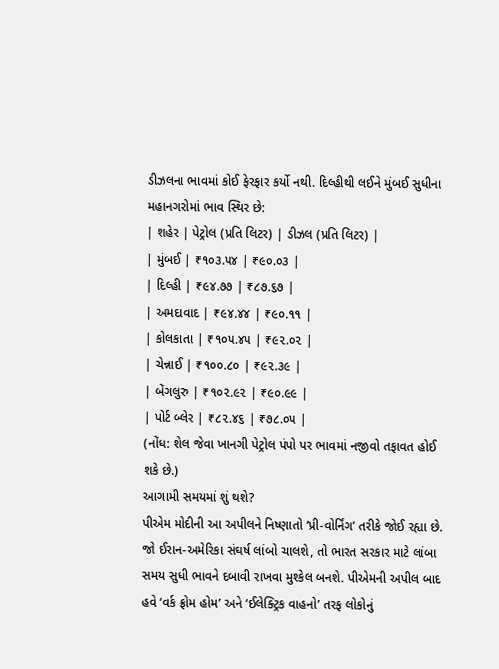ડીઝલના ભાવમાં કોઈ ફેરફાર કર્યો નથી. દિલ્હીથી લઈને મુંબઈ સુધીના મહાનગરોમાં ભાવ સ્થિર છે:
| શહેર | પેટ્રોલ (પ્રતિ લિટર) | ડીઝલ (પ્રતિ લિટર) |
| મુંબઈ | ₹૧૦૩.૫૪ | ₹૯૦.૦૩ |
| દિલ્હી | ₹૯૪.૭૭ | ₹૮૭.૬૭ |
| અમદાવાદ | ₹૯૪.૪૪ | ₹૯૦.૧૧ |
| કોલકાતા | ₹૧૦૫.૪૫ | ₹૯૨.૦૨ |
| ચેન્નાઈ | ₹૧૦૦.૮૦ | ₹૯૨.૩૯ |
| બેંગલુરુ | ₹૧૦૨.૯૨ | ₹૯૦.૯૯ |
| પોર્ટ બ્લેર | ₹૮૨.૪૬ | ₹૭૮.૦૫ |
(નોંધ: શેલ જેવા ખાનગી પેટ્રોલ પંપો પર ભાવમાં નજીવો તફાવત હોઈ શકે છે.)
આગામી સમયમાં શું થશે?
પીએમ મોદીની આ અપીલને નિષ્ણાતો ‘પ્રી-વોર્નિંગ’ તરીકે જોઈ રહ્યા છે. જો ઈરાન-અમેરિકા સંઘર્ષ લાંબો ચાલશે, તો ભારત સરકાર માટે લાંબા સમય સુધી ભાવને દબાવી રાખવા મુશ્કેલ બનશે. પીએમની અપીલ બાદ હવે ‘વર્ક ફ્રોમ હોમ’ અને ‘ઈલેક્ટ્રિક વાહનો’ તરફ લોકોનું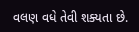વલણ વધે તેવી શક્યતા છે.